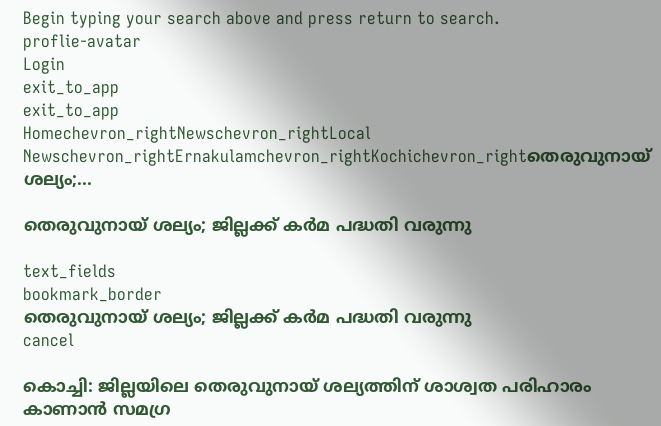Begin typing your search above and press return to search.
proflie-avatar
Login
exit_to_app
exit_to_app
Homechevron_rightNewschevron_rightLocal Newschevron_rightErnakulamchevron_rightKochichevron_rightതെരുവുനായ് ശല്യം;...

തെരുവുനായ് ശല്യം; ജില്ലക്ക് കർമ പദ്ധതി വരുന്നു

text_fields
bookmark_border
തെരുവുനായ് ശല്യം; ജില്ലക്ക് കർമ പദ്ധതി വരുന്നു
cancel

കൊച്ചി: ജില്ലയിലെ തെരുവുനായ് ശല്യത്തിന് ശാശ്വത പരിഹാരം കാണാൻ സമഗ്ര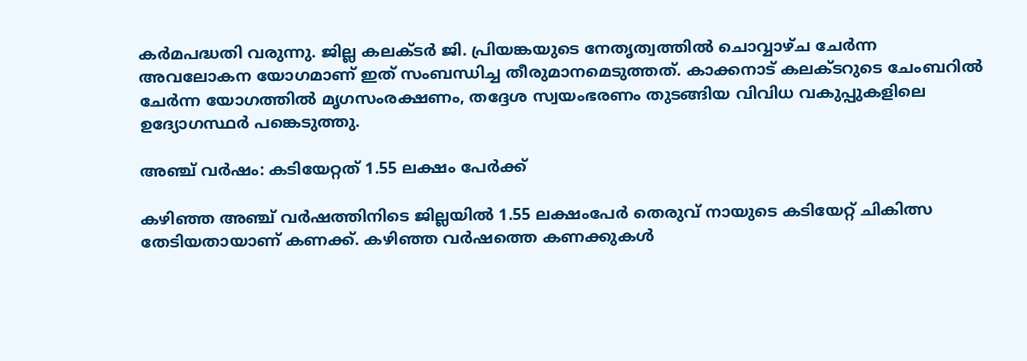കർമപദ്ധതി വരുന്നു. ജില്ല കലക്ടർ ജി. പ്രിയങ്കയുടെ നേതൃത്വത്തിൽ ചൊവ്വാഴ്ച ചേർന്ന അവലോകന യോഗമാണ് ഇത് സംബന്ധിച്ച തീരുമാനമെടുത്തത്. കാക്കനാട് കലക്ടറുടെ ചേംബറിൽ ചേർന്ന യോഗത്തിൽ മൃഗസംരക്ഷണം, തദ്ദേശ സ്വയംഭരണം തുടങ്ങിയ വിവിധ വകുപ്പുകളിലെ ഉദ്യോഗസ്ഥർ പങ്കെടുത്തു.

അഞ്ച് വർഷം: കടിയേറ്റത് 1.55 ലക്ഷം പേർക്ക്

കഴിഞ്ഞ അഞ്ച് വർഷത്തിനിടെ ജില്ലയിൽ 1.55 ലക്ഷംപേർ തെരുവ് നായുടെ കടിയേറ്റ് ചികിത്സ തേടിയതായാണ് കണക്ക്. കഴിഞ്ഞ വർഷത്തെ കണക്കുകൾ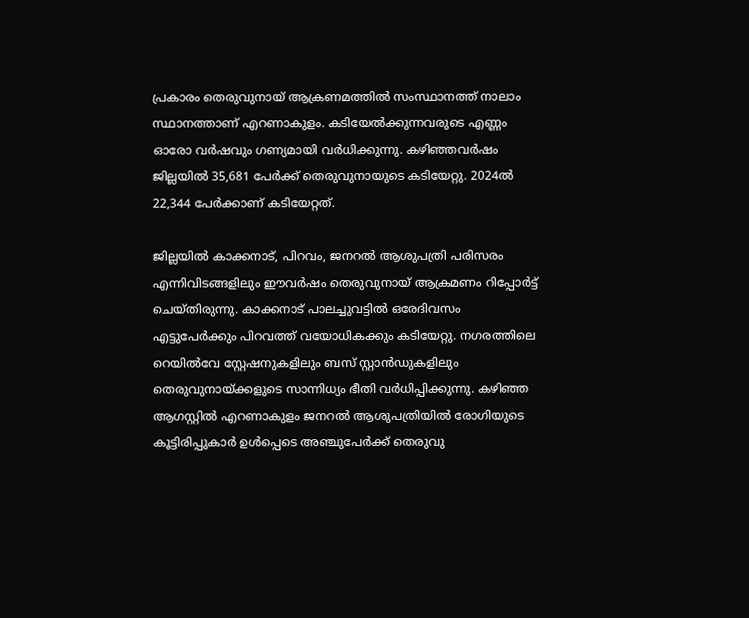പ്രകാരം തെരുവുനായ് ആക്രണമത്തിൽ സംസ്ഥാനത്ത് നാലാം സ്ഥാനത്താണ് എറണാകുളം. കടിയേൽക്കുന്നവരുടെ എണ്ണം ഓരോ വർഷവും ഗണ്യമായി വർധിക്കുന്നു. കഴിഞ്ഞവർഷം ജില്ലയിൽ 35,681 പേർക്ക് തെരുവുനായുടെ കടിയേറ്റു. 2024ൽ 22,344 പേർക്കാണ് കടിയേറ്റത്.

ജില്ലയിൽ കാക്കനാട്, പിറവം, ജനറൽ ആശുപത്രി പരിസരം എന്നിവിടങ്ങളിലും ഈവർഷം തെരുവുനായ് ആക്രമണം റിപ്പോർട്ട് ചെയ്തിരുന്നു. കാക്കനാട് പാലച്ചുവട്ടിൽ ഒരേദിവസം എട്ടുപേർക്കും പിറവത്ത് വയോധികക്കും കടിയേറ്റു. നഗരത്തിലെ റെയിൽവേ സ്റ്റേഷനുകളിലും ബസ് സ്റ്റാൻഡുകളിലും തെരുവുനായ്ക്കളുടെ സാന്നിധ്യം ഭീതി വർധിപ്പിക്കുന്നു. കഴിഞ്ഞ ആഗസ്റ്റിൽ എറണാകുളം ജനറൽ ആശുപത്രിയിൽ രോഗിയുടെ കൂട്ടിരിപ്പുകാർ ഉൾപ്പെടെ അഞ്ചുപേർക്ക് തെരുവു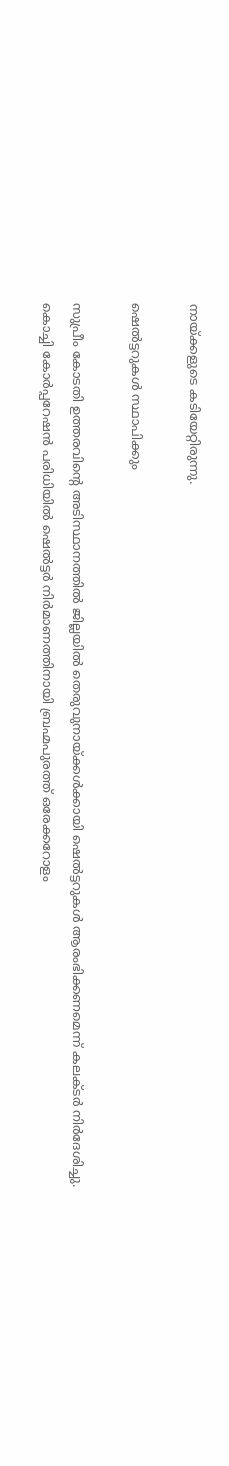നായ്ക്കളുടെ കടിയേറ്റിരുന്നു.

ഷെൽട്ടറുകൾ സ്ഥാപിക്കും

സുപ്രീം കോടതി ഉത്തരവിന്‍റെ അടിസ്ഥാനത്തിൽ ജില്ലയിൽ തെരുവുനായ്ക്കൾക്കായി ഷെൽട്ടറുകൾ ആരംഭിക്കണമെന്ന് കലക്ടർ നിർദേശിച്ചു. കൊച്ചി കോർപ്പറേഷൻ പരിധിയിൽ ഷെൽട്ടർ നിർമാണത്തിനായി ബ്രഹ്മപുരത്ത് ഒരേക്കറോളം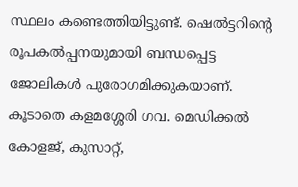സ്ഥലം കണ്ടെത്തിയിട്ടുണ്ട്. ഷെൽട്ടറിന്റെ രൂപകൽപ്പനയുമായി ബന്ധപ്പെട്ട ജോലികൾ പുരോഗമിക്കുകയാണ്. കൂടാതെ കളമശ്ശേരി ഗവ. മെഡിക്കൽ കോളജ്, കുസാറ്റ്,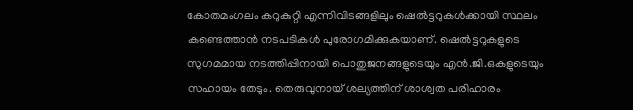കോതമംഗലം കറുകുറ്റി എന്നിവിടങ്ങളിലും ഷെൽട്ടറുകൾക്കായി സ്ഥലം കണ്ടെത്താൻ നടപടികൾ പുരോഗമിക്കുകയാണ്. ഷെൽട്ടറുകളുടെ സുഗമമായ നടത്തിപ്പിനായി പൊതുജനങ്ങളുടെയും എൻ.ജി.ഒകളുടെയും സഹായം തേടും. തെരുവുനായ് ശല്യത്തിന് ശാശ്വത പരിഹാരം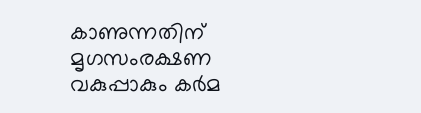കാണുന്നതിന് മൃഗസംരക്ഷണ വകുപ്പാകും കർമ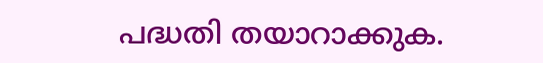പദ്ധതി തയാറാക്കുക.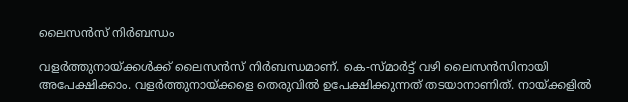ലൈസൻസ് നിർബന്ധം

വളർത്തുനായ്ക്കൾക്ക് ലൈസൻസ് നിർബന്ധമാണ്. കെ-സ്മാർട്ട് വഴി ലൈസൻസിനായി അപേക്ഷിക്കാം. വളർത്തുനായ്ക്കളെ തെരുവിൽ ഉപേക്ഷിക്കുന്നത് തടയാനാണിത്. നായ്ക്കളിൽ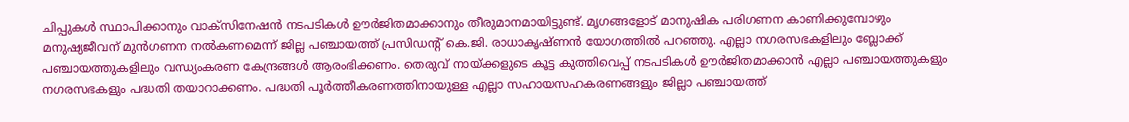ചിപ്പുകൾ സ്ഥാപിക്കാനും വാക്സിനേഷൻ നടപടികൾ ഊർജിതമാക്കാനും തീരുമാനമായിട്ടുണ്ട്. മൃഗങ്ങളോട് മാനുഷിക പരിഗണന കാണിക്കുമ്പോഴും മനുഷ്യജീവന് മുൻഗണന നൽകണമെന്ന് ജില്ല പഞ്ചായത്ത് പ്രസിഡന്‍റ് കെ.ജി. രാധാകൃഷ്ണൻ യോഗത്തിൽ പറഞ്ഞു. എല്ലാ നഗരസഭകളിലും ബ്ലോക്ക് പഞ്ചായത്തുകളിലും വന്ധ്യംകരണ കേന്ദ്രങ്ങൾ ആരംഭിക്കണം. തെരുവ് നായ്ക്കളുടെ കൂട്ട കുത്തിവെപ്പ് നടപടികൾ ഊർജിതമാക്കാൻ എല്ലാ പഞ്ചായത്തുകളും നഗരസഭകളും പദ്ധതി തയാറാക്കണം. പദ്ധതി പൂർത്തീകരണത്തിനായുള്ള എല്ലാ സഹായസഹകരണങ്ങളും ജില്ലാ പഞ്ചായത്ത്‌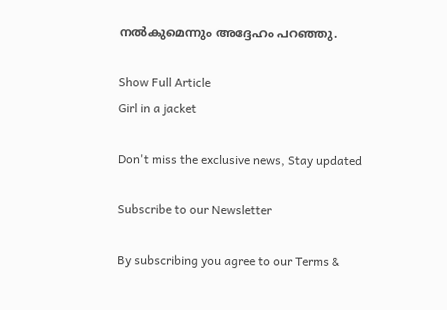നൽകുമെന്നും അദ്ദേഹം പറഞ്ഞു.

Show Full Article
Girl in a jacket

Don't miss the exclusive news, Stay updated

Subscribe to our Newsletter

By subscribing you agree to our Terms &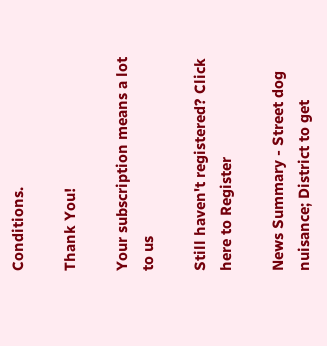Conditions.

Thank You!

Your subscription means a lot to us

Still haven't registered? Click here to Register

News Summary - Street dog nuisance; District to get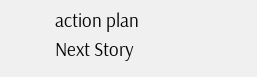action plan
Next Story